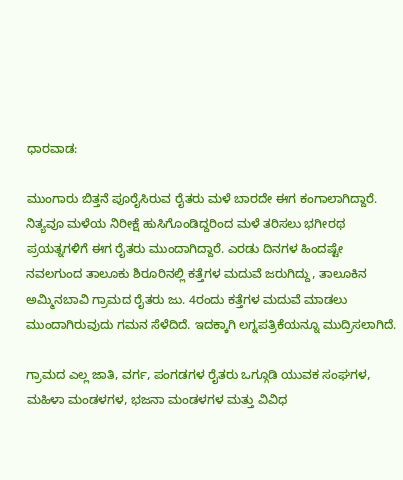ಧಾರವಾಡ:

ಮುಂಗಾರು ಬಿತ್ತನೆ ಪೂರೈಸಿರುವ ರೈತರು ಮಳೆ ಬಾರದೇ ಈಗ ಕಂಗಾಲಾಗಿದ್ದಾರೆ. ನಿತ್ಯವೂ ಮಳೆಯ ನಿರೀಕ್ಷೆ ಹುಸಿಗೊಂಡಿದ್ದರಿಂದ ಮಳೆ ತರಿಸಲು ಭಗೀರಥ ಪ್ರಯತ್ನಗಳಿಗೆ ಈಗ ರೈತರು ಮುಂದಾಗಿದ್ದಾರೆ. ಎರಡು ದಿನಗಳ ಹಿಂದಷ್ಟೇ ನವಲಗುಂದ ತಾಲೂಕು ಶಿರೂರಿನಲ್ಲಿ ಕತ್ತೆಗಳ ಮದುವೆ ಜರುಗಿದ್ದು, ತಾಲೂಕಿನ ಅಮ್ಮಿನಬಾವಿ ಗ್ರಾಮದ ರೈತರು ಜು. 4ರಂದು ಕತ್ತೆಗಳ ಮದುವೆ ಮಾಡಲು ಮುಂದಾಗಿರುವುದು ಗಮನ ಸೆಳೆದಿದೆ. ಇದಕ್ಕಾಗಿ ಲಗ್ನಪತ್ರಿಕೆಯನ್ನೂ ಮುದ್ರಿಸಲಾಗಿದೆ.

ಗ್ರಾಮದ ಎಲ್ಲ ಜಾತಿ, ವರ್ಗ, ಪಂಗಡಗಳ ರೈತರು ಒಗ್ಗೂಡಿ ಯುವಕ ಸಂಘಗಳ, ಮಹಿಳಾ ಮಂಡಳಗಳ, ಭಜನಾ ಮಂಡಳಗಳ ಮತ್ತು ವಿವಿಧ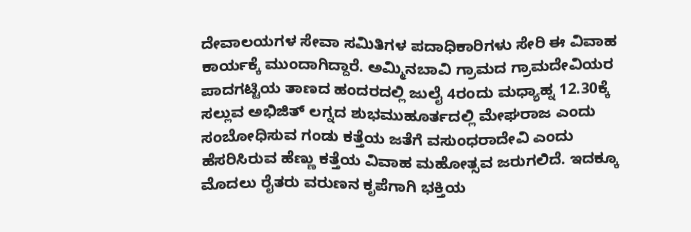ದೇವಾಲಯಗಳ ಸೇವಾ ಸಮಿತಿಗಳ ಪದಾಧಿಕಾರಿಗಳು ಸೇರಿ ಈ ವಿವಾಹ ಕಾರ್ಯಕ್ಕೆ ಮುಂದಾಗಿದ್ದಾರೆ. ಅಮ್ಮಿನಬಾವಿ ಗ್ರಾಮದ ಗ್ರಾಮದೇವಿಯರ ಪಾದಗಟ್ಟಿಯ ತಾಣದ ಹಂದರದಲ್ಲಿ ಜುಲೈ 4ರಂದು ಮಧ್ಯಾಹ್ನ 12.30ಕ್ಕೆ ಸಲ್ಲುವ ಅಭಿಜಿತ್ ಲಗ್ನದ ಶುಭಮುಹೂರ್ತದಲ್ಲಿ ಮೇಘರಾಜ ಎಂದು ಸಂಬೋಧಿಸುವ ಗಂಡು ಕತ್ತೆಯ ಜತೆಗೆ ವಸುಂಧರಾದೇವಿ ಎಂದು ಹೆಸರಿಸಿರುವ ಹೆಣ್ಣು ಕತ್ತೆಯ ವಿವಾಹ ಮಹೋತ್ಸವ ಜರುಗಲಿದೆ. ಇದಕ್ಕೂ ಮೊದಲು ರೈತರು ವರುಣನ ಕೃಪೆಗಾಗಿ ಭಕ್ತಿಯ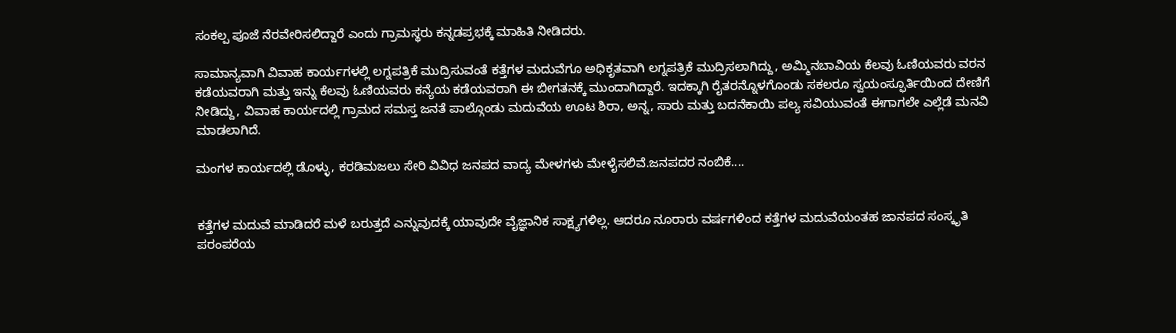ಸಂಕಲ್ಪ ಪೂಜೆ ನೆರವೇರಿಸಲಿದ್ದಾರೆ ಎಂದು ಗ್ರಾಮಸ್ಥರು ಕನ್ನಡಪ್ರಭಕ್ಕೆ ಮಾಹಿತಿ ನೀಡಿದರು.

ಸಾಮಾನ್ಯವಾಗಿ ವಿವಾಹ ಕಾರ್ಯಗಳಲ್ಲಿ ಲಗ್ನಪತ್ರಿಕೆ ಮುದ್ರಿಸುವಂತೆ ಕತ್ತೆಗಳ ಮದುವೆಗೂ ಅಧಿಕೃತವಾಗಿ ಲಗ್ನಪತ್ರಿಕೆ ಮುದ್ರಿಸಲಾಗಿದ್ದು, ಅಮ್ಮಿನಬಾವಿಯ ಕೆಲವು ಓಣಿಯವರು ವರನ ಕಡೆಯವರಾಗಿ ಮತ್ತು ಇನ್ನು ಕೆಲವು ಓಣಿಯವರು ಕನ್ಯೆಯ ಕಡೆಯವರಾಗಿ ಈ ಬೀಗತನಕ್ಕೆ ಮುಂದಾಗಿದ್ದಾರೆ. ಇದಕ್ಕಾಗಿ ರೈತರನ್ನೊಳಗೊಂಡು ಸಕಲರೂ ಸ್ವಯಂಸ್ಫೂರ್ತಿಯಿಂದ ದೇಣಿಗೆ ನೀಡಿದ್ದು, ವಿವಾಹ ಕಾರ್ಯದಲ್ಲಿ ಗ್ರಾಮದ ಸಮಸ್ತ ಜನತೆ ಪಾಲ್ಗೊಂಡು ಮದುವೆಯ ಊಟ ಶಿರಾ, ಅನ್ನ, ಸಾರು ಮತ್ತು ಬದನೆಕಾಯಿ ಪಲ್ಯ ಸವಿಯುವಂತೆ ಈಗಾಗಲೇ ಎಲ್ಲೆಡೆ ಮನವಿ ಮಾಡಲಾಗಿದೆ.

ಮಂಗಳ ಕಾರ್ಯದಲ್ಲಿ ಡೊಳ್ಳು, ಕರಡಿಮಜಲು ಸೇರಿ ವಿವಿಧ ಜನಪದ ವಾದ್ಯ ಮೇಳಗಳು ಮೇಳೈಸಲಿವೆ.ಜನಪದರ ನಂಬಿಕೆ....


ಕತ್ತೆಗಳ ಮದುವೆ ಮಾಡಿದರೆ ಮಳೆ ಬರುತ್ತದೆ ಎನ್ನುವುದಕ್ಕೆ ಯಾವುದೇ ವೈಜ್ಞಾನಿಕ ಸಾಕ್ಷ್ಯಗಳಿಲ್ಲ. ಆದರೂ ನೂರಾರು ವರ್ಷಗಳಿಂದ ಕತ್ತೆಗಳ ಮದುವೆಯಂತಹ ಜಾನಪದ ಸಂಸ್ಕೃತಿ ಪರಂಪರೆಯ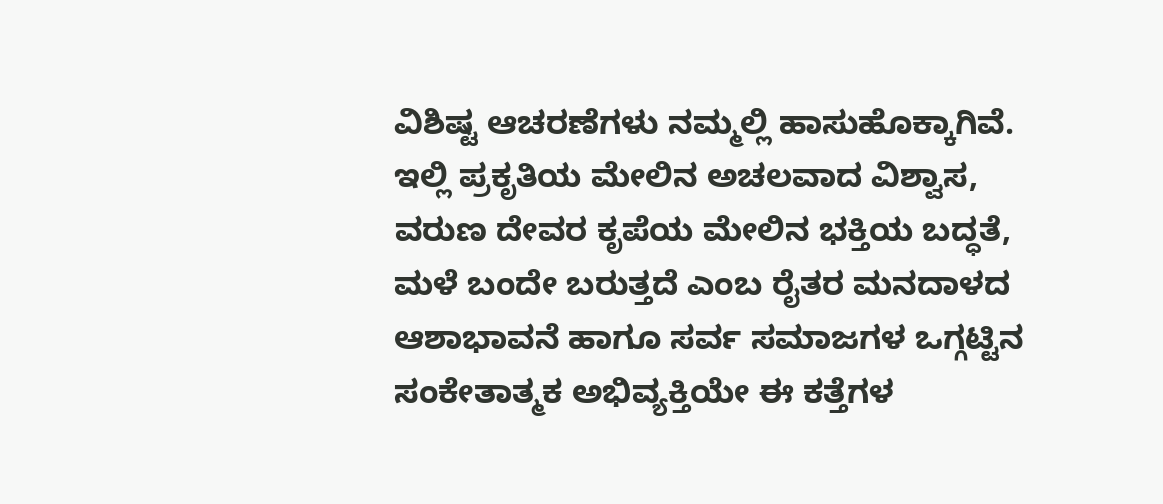ವಿಶಿಷ್ಟ ಆಚರಣೆಗಳು ನಮ್ಮಲ್ಲಿ ಹಾಸುಹೊಕ್ಕಾಗಿವೆ. ಇಲ್ಲಿ ಪ್ರಕೃತಿಯ ಮೇಲಿನ ಅಚಲವಾದ ವಿಶ್ವಾಸ, ವರುಣ ದೇವರ ಕೃಪೆಯ ಮೇಲಿನ ಭಕ್ತಿಯ ಬದ್ಧತೆ, ಮಳೆ ಬಂದೇ ಬರುತ್ತದೆ ಎಂಬ ರೈತರ ಮನದಾಳದ ಆಶಾಭಾವನೆ ಹಾಗೂ ಸರ್ವ ಸಮಾಜಗಳ ಒಗ್ಗಟ್ಟಿನ ಸಂಕೇತಾತ್ಮಕ ಅಭಿವ್ಯಕ್ತಿಯೇ ಈ ಕತ್ತೆಗಳ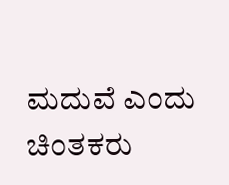ಮದುವೆ ಎಂದು ಚಿಂತಕರು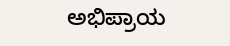ಅಭಿಪ್ರಾಯ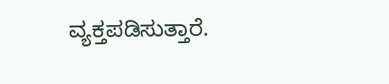ವ್ಯಕ್ತಪಡಿಸುತ್ತಾರೆ.